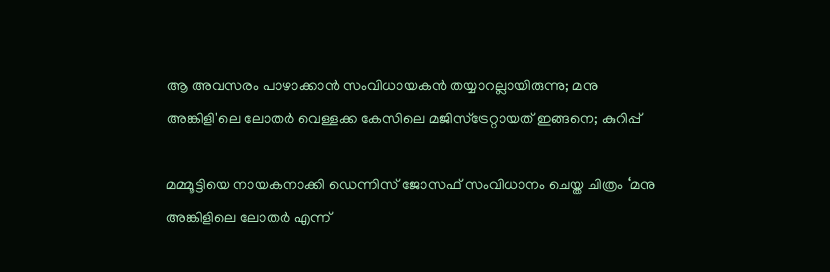ആ അവസരം പാഴാക്കാന്‍ സംവിധായകന്‍ തയ്യാറല്ലായിരുന്നു; മനു അങ്കിളി'ലെ ലോതര്‍ വെള്ളക്ക കേസിലെ മജിസ്ട്രേറ്റായത് ഇങ്ങനെ; കുറിപ്പ്

മമ്മൂട്ടിയെ നായകനാക്കി ഡെന്നിസ് ജോസഫ് സംവിധാനം ചെയ്ത ചിത്രം ‘മനു അങ്കിളിലെ ലോതര്‍ എന്ന്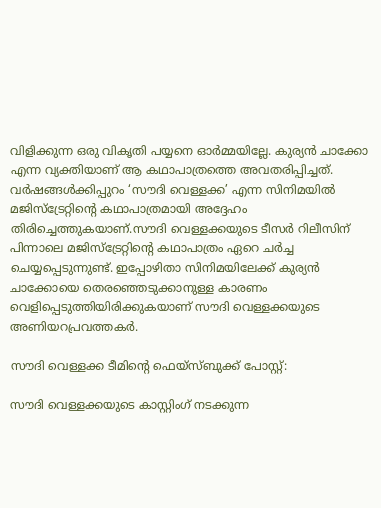വിളിക്കുന്ന ഒരു വികൃതി പയ്യനെ ഓര്‍മ്മയില്ലേ. കുര്യന്‍ ചാക്കോ എന്ന വ്യക്തിയാണ് ആ കഥാപാത്രത്തെ അവതരിപ്പിച്ചത്. വര്‍ഷങ്ങള്‍ക്കിപ്പുറം ‘സൗദി വെള്ളക്ക’ എന്ന സിനിമയില്‍ മജിസ്ട്രേറ്റിന്റെ കഥാപാത്രമായി അദ്ദേഹം തിരിച്ചെത്തുകയാണ്.സൗദി വെള്ളക്കയുടെ ടീസര്‍ റിലീസിന് പിന്നാലെ മജിസ്ട്രേറ്റിന്റെ കഥാപാത്രം ഏറെ ചര്‍ച്ച ചെയ്യപ്പെടുന്നുണ്ട്. ഇപ്പോഴിതാ സിനിമയിലേക്ക് കുര്യന്‍ ചാക്കോയെ തെരഞ്ഞെടുക്കാനുള്ള കാരണം വെളിപ്പെടുത്തിയിരിക്കുകയാണ് സൗദി വെള്ളക്കയുടെ അണിയറപ്രവത്തകര്‍.

സൗദി വെള്ളക്ക ടീമിന്റെ ഫെയ്സ്ബുക്ക് പോസ്റ്റ്:

സൗദി വെള്ളക്കയുടെ കാസ്റ്റിംഗ് നടക്കുന്ന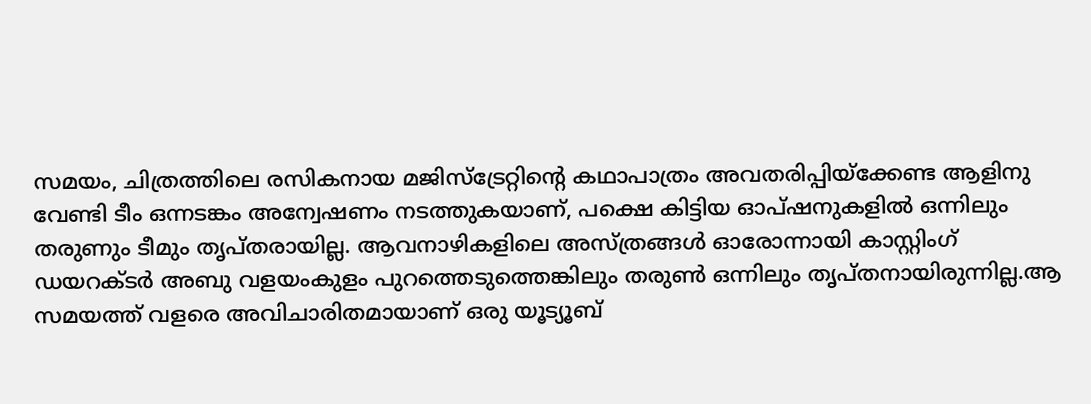സമയം, ചിത്രത്തിലെ രസികനായ മജിസ്‌ട്രേറ്റിന്റെ കഥാപാത്രം അവതരിപ്പിയ്‌ക്കേണ്ട ആളിനു വേണ്ടി ടീം ഒന്നടങ്കം അന്വേഷണം നടത്തുകയാണ്, പക്ഷെ കിട്ടിയ ഓപ്ഷനുകളില്‍ ഒന്നിലും തരുണും ടീമും തൃപ്തരായില്ല. ആവനാഴികളിലെ അസ്ത്രങ്ങള്‍ ഓരോന്നായി കാസ്റ്റിംഗ് ഡയറക്ടര്‍ അബു വളയംകുളം പുറത്തെടുത്തെങ്കിലും തരുണ്‍ ഒന്നിലും തൃപ്തനായിരുന്നില്ല.ആ സമയത്ത് വളരെ അവിചാരിതമായാണ് ഒരു യൂട്യൂബ്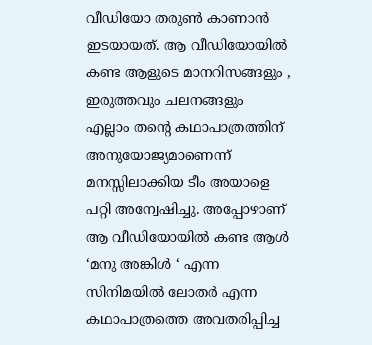വീഡിയോ തരുണ്‍ കാണാന്‍ ഇടയായത്. ആ വീഡിയോയില്‍ കണ്ട ആളുടെ മാനറിസങ്ങളും , ഇരുത്തവും ചലനങ്ങളും എല്ലാം തന്റെ കഥാപാത്രത്തിന് അനുയോജ്യമാണെന്ന് മനസ്സിലാക്കിയ ടീം അയാളെ പറ്റി അന്വേഷിച്ചു. അപ്പോഴാണ് ആ വീഡിയോയില്‍ കണ്ട ആള്‍ ‘മനു അങ്കിള്‍ ‘ എന്ന സിനിമയില്‍ ലോതര്‍ എന്ന കഥാപാത്രത്തെ അവതരിപ്പിച്ച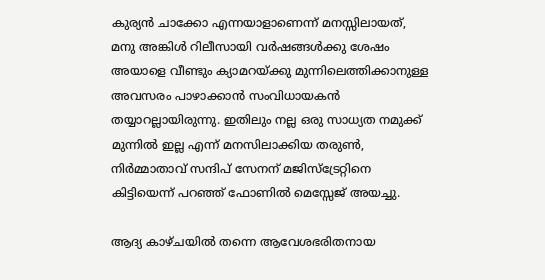കുര്യന്‍ ചാക്കോ എന്നയാളാണെന്ന് മനസ്സിലായത്, മനു അങ്കിള്‍ റിലീസായി വര്‍ഷങ്ങള്‍ക്കു ശേഷം അയാളെ വീണ്ടും ക്യാമറയ്ക്കു മുന്നിലെത്തിക്കാനുള്ള അവസരം പാഴാക്കാന്‍ സംവിധായകന്‍ തയ്യാറല്ലായിരുന്നു. ഇതിലും നല്ല ഒരു സാധ്യത നമുക്ക് മുന്നില്‍ ഇല്ല എന്ന് മനസിലാക്കിയ തരുണ്‍, നിര്‍മ്മാതാവ് സന്ദിപ് സേനന് മജിസ്ട്രേറ്റിനെ കിട്ടിയെന്ന് പറഞ്ഞ് ഫോണില്‍ മെസ്സേജ് അയച്ചു.

ആദ്യ കാഴ്ചയില്‍ തന്നെ ആവേശഭരിതനായ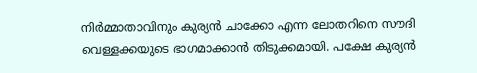നിര്‍മ്മാതാവിനും കുര്യന്‍ ചാക്കോ എന്ന ലോതറിനെ സൗദി വെള്ളക്കയുടെ ഭാഗമാക്കാന്‍ തിടുക്കമായി. പക്ഷേ കുര്യന്‍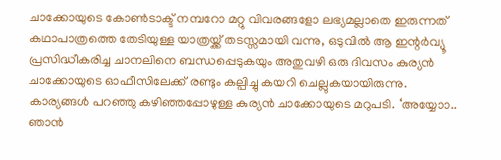ചാക്കോയുടെ കോണ്‍ടാക്ട് നമ്പറോ മറ്റു വിവരങ്ങളോ ലഭ്യമല്ലാതെ ഇരുന്നത് കഥാപാത്രത്തെ തേടിയുള്ള യാത്രയ്ക്ക് തടസ്സമായി വന്നു, ഒടുവില്‍ ആ ഇന്റര്‍വ്യൂ പ്രസിദ്ധീകരിച്ച ചാനലിനെ ബന്ധപ്പെടുകയും അതുവഴി ഒരു ദിവസം കുര്യന്‍ ചാക്കോയുടെ ഓഫീസിലേക്ക് രണ്ടും കല്പിച്ചു കയറി ചെല്ലുകയായിരുന്നു. കാര്യങ്ങള്‍ പറഞ്ഞു കഴിഞ്ഞപ്പോഴുള്ള കുര്യന്‍ ചാക്കോയുടെ മറുപടി. ‘അയ്യോാ.. ഞാന്‍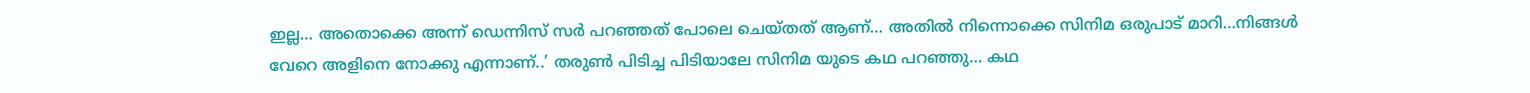ഇല്ല… അതൊക്കെ അന്ന് ഡെന്നിസ് സര്‍ പറഞ്ഞത് പോലെ ചെയ്തത് ആണ്… അതില്‍ നിന്നൊക്കെ സിനിമ ഒരുപാട് മാറി…നിങ്ങള്‍ വേറെ അളിനെ നോക്കു എന്നാണ്..’ തരുണ്‍ പിടിച്ച പിടിയാലേ സിനിമ യുടെ കഥ പറഞ്ഞു… കഥ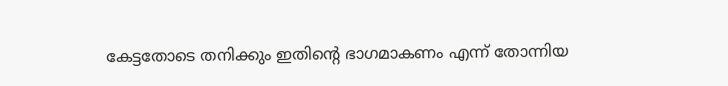കേട്ടതോടെ തനിക്കും ഇതിന്റെ ഭാഗമാകണം എന്ന് തോന്നിയ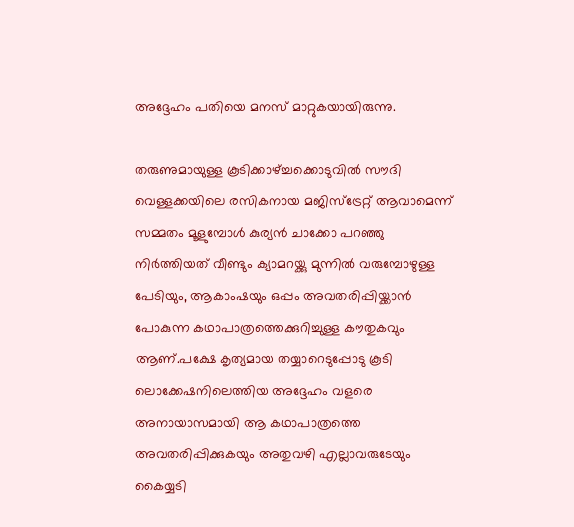അദ്ദേഹം പതിയെ മനസ് മാറ്റുകയായിരുന്നു.

തരുണുമായുള്ള കൂടിക്കാഴ്ച്ചക്കൊടുവില്‍ സൗദി വെള്ളക്കയിലെ രസികനായ മജിസ്‌ട്രേറ്റ് ആവാമെന്ന് സമ്മതം മൂളുമ്പോള്‍ കുര്യന്‍ ചാക്കോ പറഞ്ഞു നിര്‍ത്തിയത് വീണ്ടും ക്യാമറയ്ക്കു മുന്നില്‍ വരുമ്പോഴുള്ള പേടിയും, ആകാംഷയും ഒപ്പം അവതരിപ്പിയ്ക്കാന്‍ പോകുന്ന കഥാപാത്രത്തെക്കുറിച്ചുള്ള കൗതുകവും ആണ്.പക്ഷേ കൃത്യമായ തയ്യാറെടുപ്പോടു കൂടി ലൊക്കേഷനിലെത്തിയ അദ്ദേഹം വളരെ അനായാസമായി ആ കഥാപാത്രത്തെ അവതരിപ്പിക്കുകയും അതുവഴി എല്ലാവരുടേയും കൈയ്യടി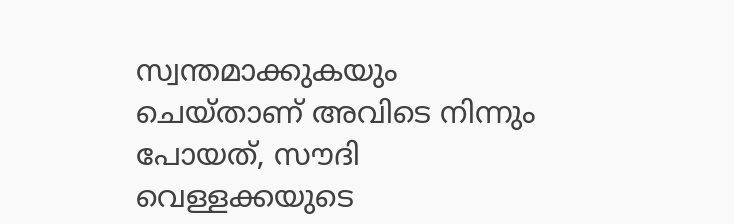സ്വന്തമാക്കുകയും ചെയ്താണ് അവിടെ നിന്നും പോയത്, സൗദി വെള്ളക്കയുടെ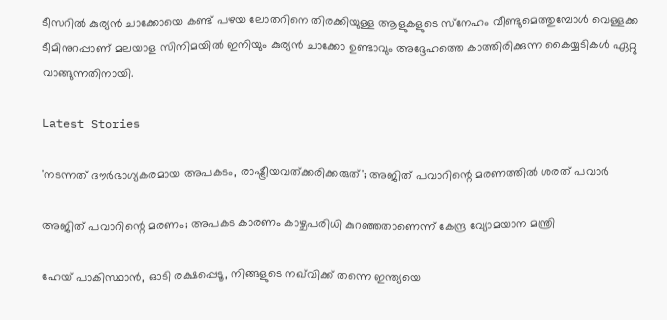ടീസറില്‍ കുര്യന്‍ ചാക്കോയെ കണ്ട് പഴയ ലോതറിനെ തിരക്കിയുള്ള ആളുകളുടെ സ്‌നേഹം വീണ്ടുമെത്തുമ്പോള്‍ വെള്ളക്ക ടീമിനുറപ്പാണ് മലയാള സിനിമയില്‍ ഇനിയും കുര്യന്‍ ചാക്കോ ഉണ്ടാവും അദ്ദേഹത്തെ കാത്തിരിക്കുന്ന കൈയ്യടികള്‍ ഏറ്റു വാങ്ങുന്നതിനായി.

Latest Stories

'നടന്നത് ദൗര്‍ഭാഗ്യകരമായ അപകടം, രാഷ്ട്രീയവത്ക്കരിക്കരുത്'; അജിത് പവാറിന്റെ മരണത്തില്‍ ശരത് പവാർ

അജിത് പവാറിന്റെ മരണം; അപകട കാരണം കാഴ്ചപരിധി കുറഞ്ഞതാണെന്ന് കേന്ദ്ര വ്യോമയാന മന്ത്രി

ഹേയ് പാകിസ്ഥാൻ, ഓടി രക്ഷപ്പെടൂ, നിങ്ങളുടെ നഖ്‌വിക്ക് തന്നെ ഇന്ത്യയെ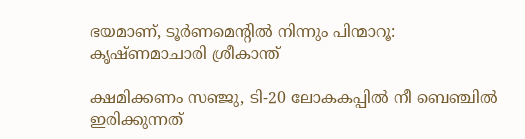ഭയമാണ്, ടൂർണമെന്റിൽ നിന്നും പിന്മാറൂ: കൃഷ്ണമാചാരി ശ്രീകാന്ത്

ക്ഷമിക്കണം സഞ്ജു, ടി-20 ലോകകപ്പിൽ നീ ബെഞ്ചിൽ ഇരിക്കുന്നത്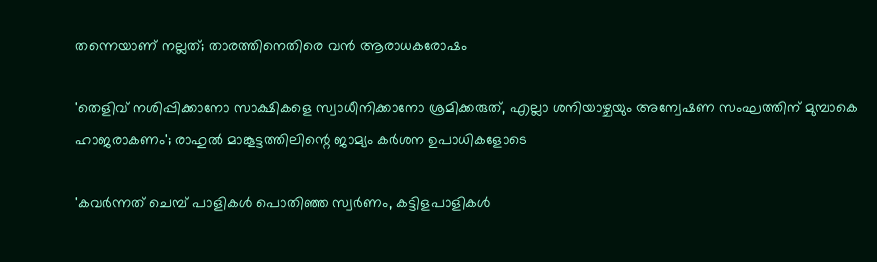തന്നെയാണ് നല്ലത്; താരത്തിനെതിരെ വൻ ആരാധകരോഷം

'തെളിവ് നശിപ്പിക്കാനോ സാക്ഷികളെ സ്വാധീനിക്കാനോ ശ്രമിക്കരുത്, എല്ലാ ശനിയാഴ്ചയും അന്വേഷണ സംഘത്തിന് മുമ്പാകെ ഹാജരാകണം'; രാഹുൽ മാങ്കൂട്ടത്തിലിന്റെ ജാമ്യം കർശന ഉപാധികളോടെ

'കവർന്നത് ചെമ്പ് പാളികൾ പൊതിഞ്ഞ സ്വർണം, കട്ടിളപാളികൾ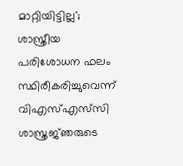മാറ്റിയിട്ടില്ല'; ശാസ്ത്രീയ പരിശോധന ഫലം സ്ഥിരീകരിച്ചുവെന്ന് വിഎസ്എസ്‍സി ശാസ്ത്രജ്‌ഞരുടെ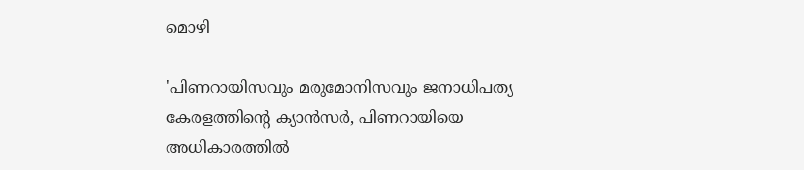മൊഴി

'പിണറായിസവും മരുമോനിസവും ജനാധിപത്യ കേരളത്തിന്റെ ക്യാൻസർ, പിണറായിയെ അധികാരത്തിൽ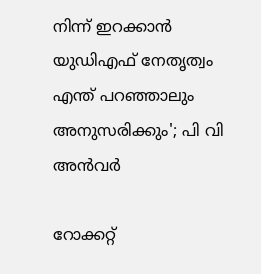നിന്ന് ഇറക്കാൻ യുഡിഎഫ് നേതൃത്വം എന്ത്‌ പറഞ്ഞാലും അനുസരിക്കും'; പി വി അൻവർ

റോക്കറ്റ്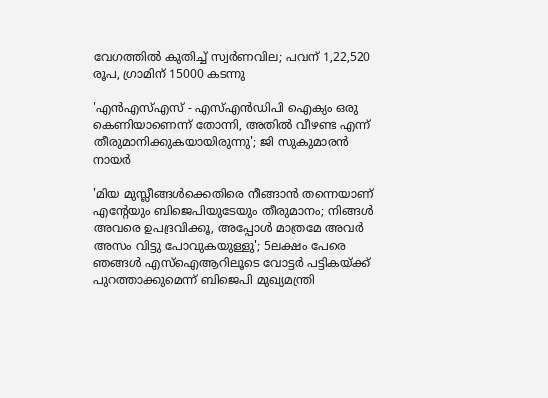വേഗത്തിൽ കുതിച്ച് സ്വർണവില; പവന് 1,22,520 രൂപ, ഗ്രാമിന് 15000 കടന്നു

'എന്‍എസ്എസ് - എസ്എന്‍ഡിപി ഐക്യം ഒരു കെണിയാണെന്ന് തോന്നി, അതിൽ വീഴണ്ട എന്ന് തീരുമാനിക്കുകയായിരുന്നു'; ജി സുകുമാരൻ നായർ

'മിയ മുസ്ലീങ്ങള്‍ക്കെതിരെ നീങ്ങാന്‍ തന്നെയാണ് എന്റേയും ബിജെപിയുടേയും തീരുമാനം; നിങ്ങള്‍ അവരെ ഉപദ്രവിക്കൂ, അപ്പോള്‍ മാത്രമേ അവര്‍ അസം വിട്ടു പോവുകയുള്ളു'; 5ലക്ഷം പേരെ ഞങ്ങള്‍ എസ്‌ഐആറിലൂടെ വോട്ടര്‍ പട്ടികയ്ക്ക് പുറത്താക്കുമെന്ന് ബിജെപി മുഖ്യമന്ത്രി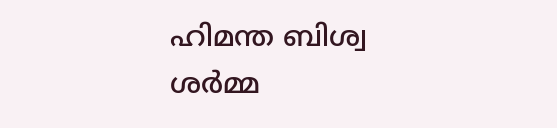ഹിമന്ത ബിശ്വ ശര്‍മ്മ